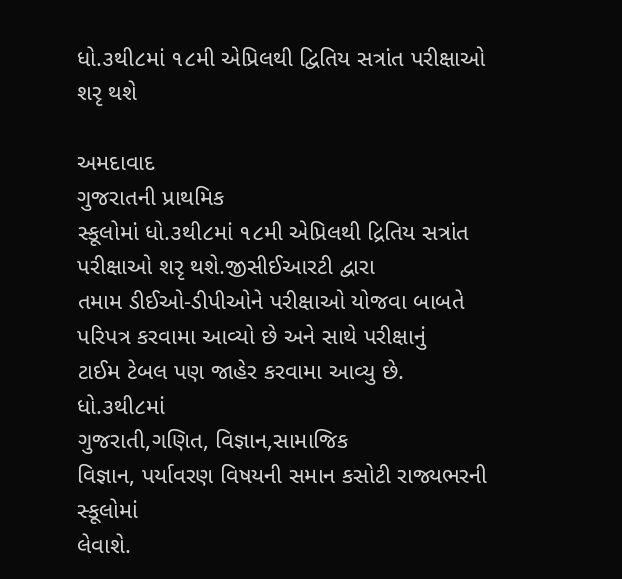ધો.૩થી૮માં ૧૮મી એપ્રિલથી દ્વિતિય સત્રાંત પરીક્ષાઓ શરૃ થશે

અમદાવાદ
ગુજરાતની પ્રાથમિક
સ્કૂલોમાં ધો.૩થી૮માં ૧૮મી એપ્રિલથી દ્રિતિય સત્રાંત પરીક્ષાઓ શરૃ થશે.જીસીઈઆરટી દ્વારા
તમામ ડીઈઓ-ડીપીઓને પરીક્ષાઓ યોજવા બાબતે પરિપત્ર કરવામા આવ્યો છે અને સાથે પરીક્ષાનું
ટાઈમ ટેબલ પણ જાહેર કરવામા આવ્યુ છે.
ધો.૩થી૮માં
ગુજરાતી,ગણિત, વિજ્ઞાન,સામાજિક
વિજ્ઞાન, પર્યાવરણ વિષયની સમાન કસોટી રાજ્યભરની સ્કૂલોમાં
લેવાશે.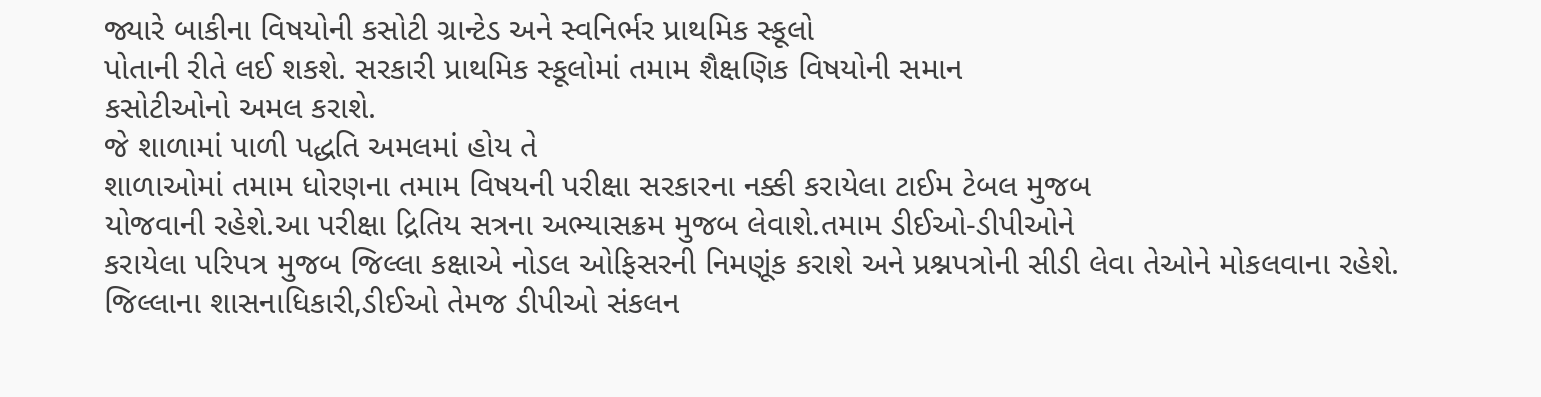જ્યારે બાકીના વિષયોની કસોટી ગ્રાન્ટેડ અને સ્વનિર્ભર પ્રાથમિક સ્કૂલો
પોતાની રીતે લઈ શકશે. સરકારી પ્રાથમિક સ્કૂલોમાં તમામ શૈક્ષણિક વિષયોની સમાન
કસોટીઓનો અમલ કરાશે.
જે શાળામાં પાળી પદ્ધતિ અમલમાં હોય તે
શાળાઓમાં તમામ ધોરણના તમામ વિષયની પરીક્ષા સરકારના નક્કી કરાયેલા ટાઈમ ટેબલ મુજબ
યોજવાની રહેશે.આ પરીક્ષા દ્રિતિય સત્રના અભ્યાસક્રમ મુજબ લેવાશે.તમામ ડીઈઓ-ડીપીઓને
કરાયેલા પરિપત્ર મુજબ જિલ્લા કક્ષાએ નોડલ ઓફિસરની નિમણૂંક કરાશે અને પ્રશ્નપત્રોની સીડી લેવા તેઓને મોકલવાના રહેશે.
જિલ્લાના શાસનાધિકારી,ડીઈઓ તેમજ ડીપીઓ સંકલન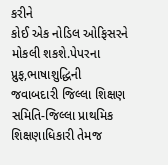કરીને
કોઈ એક નોડિલ ઓફિસરને મોકલી શકશે.પેપરના પ્રુફ,ભાષાશુદ્ધિની
જવાબદારી જિલ્લા શિક્ષણ સમિતિ-જિલ્લા પ્રાથમિક શિક્ષણાધિકારી તેમજ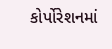કોર્પોરેશનમાં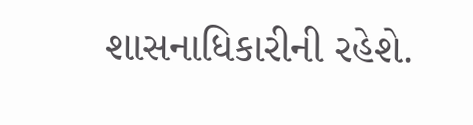શાસનાધિકારીની રહેશે.